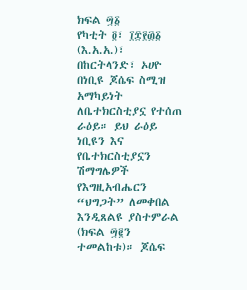ክፍል ፵፩
የካቲት ፬፣ ፲፰፻፴፩ (እ.አ.አ.)፣ በከርትላንድ፣ ኦሀዮ በነቢዩ ጆሴፍ ስሚዝ አማካይነት ለቤተክርስቲያኗ የተሰጠ ራዕይ። ይህ ራዕይ ነቢዩን እና የቤተክርስቲያኗን ሽማግሌዎች የእግዚአብሔርን “ህግጋት” ለመቀበል እንዲጸልዩ ያስተምራል (ክፍል ፵፪ን ተመልከቱ)። ጆሴፍ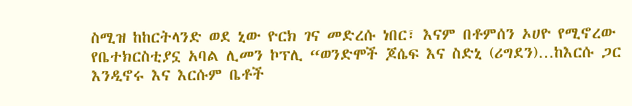ስሚዝ ከከርትላንድ ወደ ኒው ዮርክ ገና መድረሱ ነበር፣ እናም በቶምሰን ኦሀዮ የሚኖረው የቤተክርስቲያኗ አባል ሊመን ኮፕሊ “ወንድሞች ጆሴፍ እና ስድኒ (ሪግደን)…ከእርሱ ጋር እንዲኖሩ እና እርሱም ቤቶች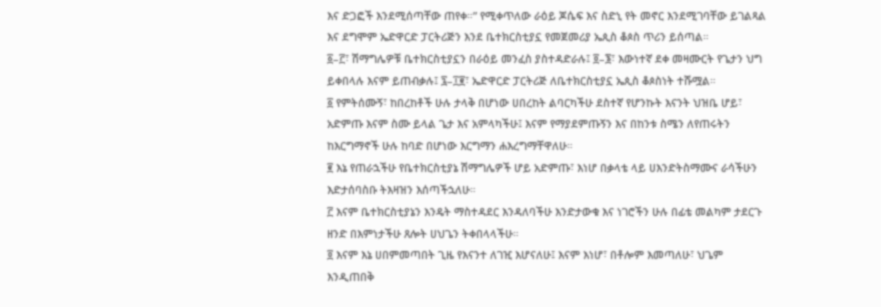እና ድጋፎች እንደሚሰጣቸው ጠየቀ።” የሚቀጥለው ራዕይ ጆሴፍ እና ስድኒ የት መኖር እንደሚገባቸው ይገልጻል እና ደግሞም ኤድዋርድ ፓርትሪጅን እንደ ቤተክርስቲያኗ የመጀመሪያ ኤጲስ ቆጶስ ጥሪን ይሰጣል።
፩–፫፣ ሽማግሌዎቹ ቤተክርስቲያኗን በራዕይ መንፈስ ያስተዳድራሉ፤ ፬–፮፣ እውነተኛ ደቀ መዛሙርት የጌታን ህግ ይቀበላሉ እናም ይጠብቃሉ፤ ፯–፲፪፣ ኤድዋርድ ፓርትሪጅ ለቤተክርስቲያኗ ኤጲስ ቆጶስነት ተሹሟል።
፩ የምትሰሙኝ፣ ከበረከቶች ሁሉ ታላቅ በሆነው ሀበረከት ልባርካችሁ ደስተኛ የሆንኩት እናንት ህዝቤ ሆይ፣ አድምጡ እናም ስሙ ይላል ጌታ እና አምላካችሁ፤ እናም የማያደምጡኝን እና በከንቱ ስሜን ለየጠሩትን ከእርግማኖች ሁሉ ከባድ በሆነው እርግማን ሐእረግማቸዋለሁ።
፪ እኔ የጠራኋችሁ የቤተክርስቲያኔ ሽማግሌዎች ሆይ አድምጡ፣ እነሆ በቃላቴ ላይ ሀእንድትስማሙና ራሳችሁን እድታሰባስቡ ትእዛዝን እሰጣችኋለሁ።
፫ እናም ቤተክርስቲያኔን እንዴት ማስተዳደር እንዳለባችሁ እንድታውቁ እና ነገሮችን ሁሉ በፊቴ መልካም ታደርጉ ዘንድ በእምነታችሁ ጸሎት ሀህጌን ትቀበላላችሁ።
፬ እናም እኔ ሀበምመጣበት ጊዜ የእናንተ ለገዢ እሆናለሁ፤ እናም እነሆ፣ በቶሎም እመጣለሁ፣ ህጌም እንዲጠበቅ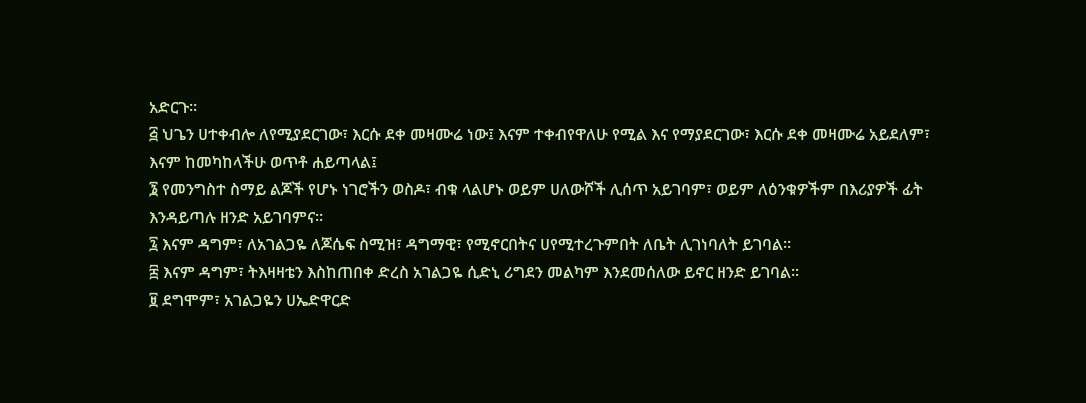አድርጉ።
፭ ህጌን ሀተቀብሎ ለየሚያደርገው፣ እርሱ ደቀ መዛሙሬ ነው፤ እናም ተቀብየዋለሁ የሚል እና የማያደርገው፣ እርሱ ደቀ መዛሙሬ አይደለም፣ እናም ከመካከላችሁ ወጥቶ ሐይጣላል፤
፮ የመንግስተ ስማይ ልጆች የሆኑ ነገሮችን ወስዶ፣ ብቁ ላልሆኑ ወይም ሀለውሾች ሊሰጥ አይገባም፣ ወይም ለዕንቁዎችም በእሪያዎች ፊት እንዳይጣሉ ዘንድ አይገባምና።
፯ እናም ዳግም፣ ለአገልጋዬ ለጆሴፍ ስሚዝ፣ ዳግማዊ፣ የሚኖርበትና ሀየሚተረጉምበት ለቤት ሊገነባለት ይገባል።
፰ እናም ዳግም፣ ትእዛዛቴን እስከጠበቀ ድረስ አገልጋዬ ሲድኒ ሪግደን መልካም እንደመሰለው ይኖር ዘንድ ይገባል።
፱ ደግሞም፣ አገልጋዬን ሀኤድዋርድ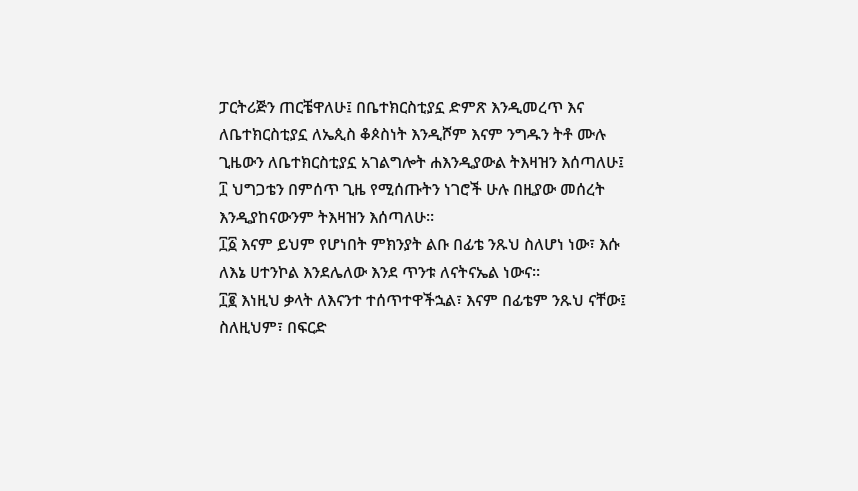ፓርትሪጅን ጠርቼዋለሁ፤ በቤተክርስቲያኗ ድምጽ እንዲመረጥ እና ለቤተክርስቲያኗ ለኤጲስ ቆጶስነት እንዲሾም እናም ንግዱን ትቶ ሙሉ ጊዜውን ለቤተክርስቲያኗ አገልግሎት ሐእንዲያውል ትእዛዝን እሰጣለሁ፤
፲ ህግጋቴን በምሰጥ ጊዜ የሚሰጡትን ነገሮች ሁሉ በዚያው መሰረት እንዲያከናውንም ትእዛዝን እሰጣለሁ።
፲፩ እናም ይህም የሆነበት ምክንያት ልቡ በፊቴ ንጹህ ስለሆነ ነው፣ እሱ ለእኔ ሀተንኮል እንደሌለው እንደ ጥንቱ ለናትናኤል ነውና።
፲፪ እነዚህ ቃላት ለእናንተ ተሰጥተዋችኋል፣ እናም በፊቴም ንጹህ ናቸው፤ ስለዚህም፣ በፍርድ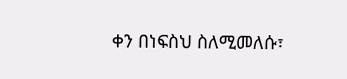ቀን በነፍስህ ስለሚመለሱ፣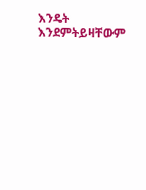እንዴት እንደምትይዛቸውም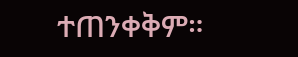ተጠንቀቅም።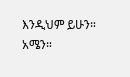እንዲህም ይሁን። አሜን።